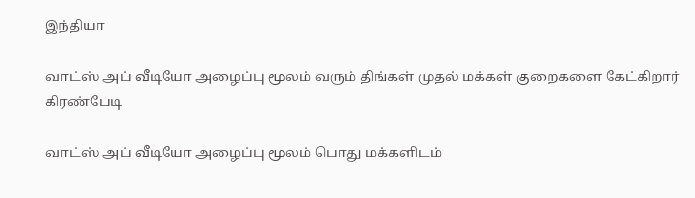இந்தியா

வாட்ஸ் அப் வீடியோ அழைப்பு மூலம் வரும் திங்கள் முதல் மக்கள் குறைகளை கேட்கிறார் கிரண்பேடி

வாட்ஸ் அப் வீடியோ அழைப்பு மூலம் பொது மக்களிடம்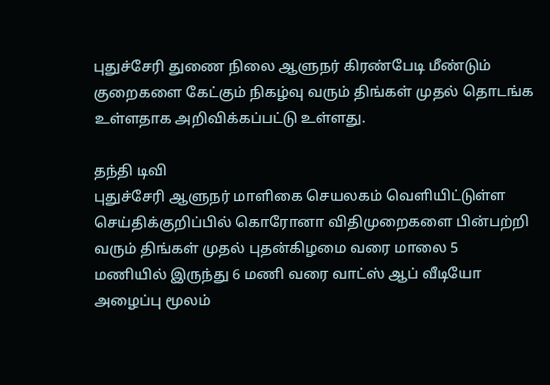புதுச்சேரி துணை நிலை ஆளுநர் கிரண்பேடி மீண்டும் குறைகளை கேட்கும் நிகழ்வு வரும் திங்கள் முதல் தொடங்க உள்ளதாக அறிவிக்கப்பட்டு உள்ளது.

தந்தி டிவி
புதுச்சேரி ஆளுநர் மாளிகை செயலகம் வெளியிட்டுள்ள செய்திக்குறிப்பில் கொரோனா விதிமுறைகளை பின்பற்றி வரும் திங்கள் முதல் புதன்கிழமை வரை மாலை 5 மணியில் இருந்து 6 மணி வரை வாட்ஸ் ஆப் வீடியோ அழைப்பு மூலம்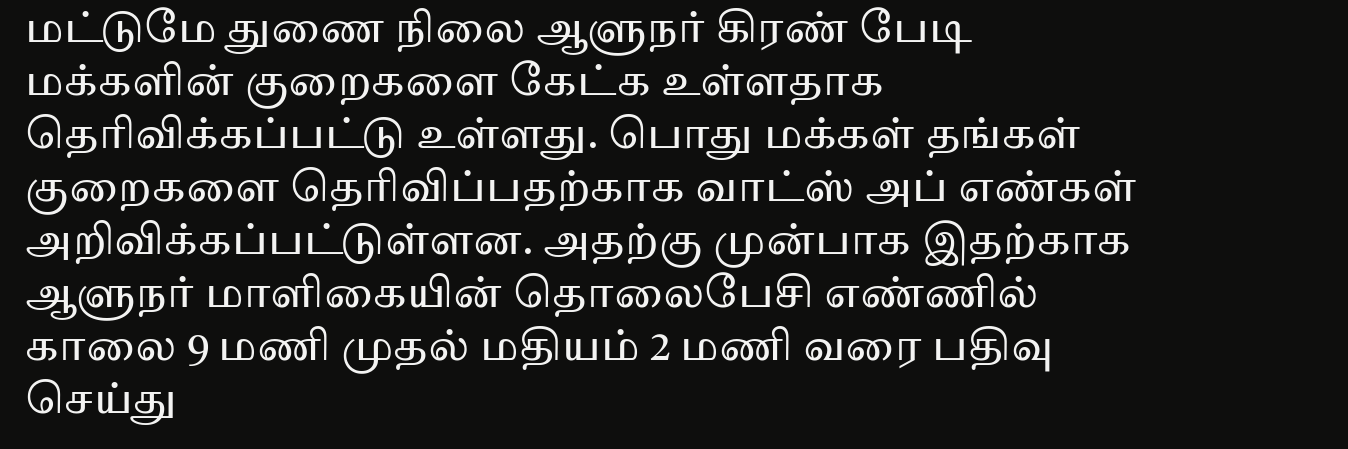மட்டுமே துணை நிலை ஆளுநர் கிரண் பேடி மக்களின் குறைகளை கேட்க உள்ளதாக தெரிவிக்கப்பட்டு உள்ளது. பொது மக்கள் தங்கள் குறைகளை தெரிவிப்பதற்காக வாட்ஸ் அப் எண்கள் அறிவிக்கப்பட்டுள்ளன. அதற்கு முன்பாக இதற்காக ஆளுநர் மாளிகையின் தொலைபேசி எண்ணில் காலை 9 மணி முதல் மதியம் 2 மணி வரை பதிவு செய்து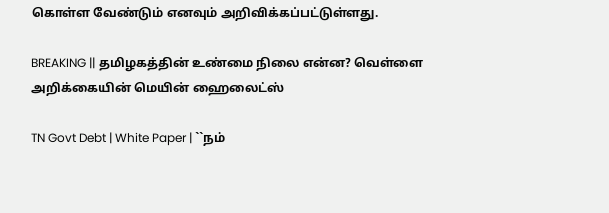கொள்ள வேண்டும் எனவும் அறிவிக்கப்பட்டுள்ளது.

BREAKING || தமிழகத்தின் உண்மை நிலை என்ன? வெள்ளை அறிக்கையின் மெயின் ஹைலைட்ஸ்

TN Govt Debt | White Paper | ``நம்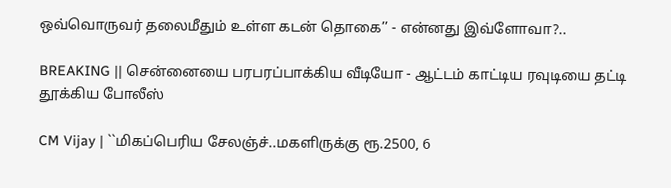ஒவ்வொருவர் தலைமீதும் உள்ள கடன் தொகை’’ - என்னது இவ்ளோவா?..

BREAKING || சென்னையை பரபரப்பாக்கிய வீடியோ - ஆட்டம் காட்டிய ரவுடியை தட்டி தூக்கிய போலீஸ்

CM Vijay | ``மிகப்பெரிய சேலஞ்ச்..மகளிருக்கு ரூ.2500, 6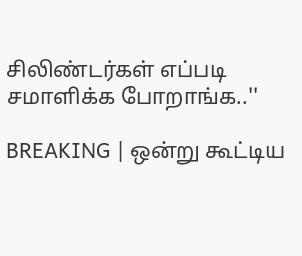சிலிண்டர்கள் எப்படி சமாளிக்க போறாங்க..''

BREAKING | ஒன்று கூட்டிய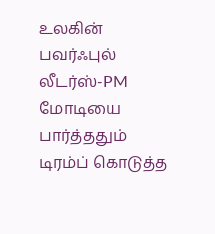உலகின் பவர்ஃபுல் லீடர்ஸ்-PM மோடியை பார்த்ததும் டிரம்ப் கொடுத்த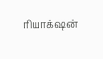ரியாக்‌ஷன்